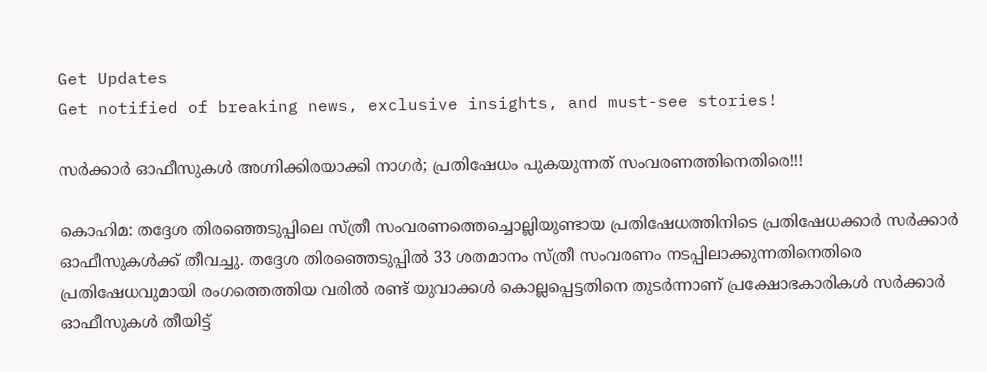Get Updates
Get notified of breaking news, exclusive insights, and must-see stories!

സര്‍ക്കാര്‍ ഓഫീസുകള്‍ അഗ്നിക്കിരയാക്കി നാഗര്‍; പ്രതിഷേധം പുകയുന്നത് സംവരണത്തിനെതിരെ!!!

കൊഹിമ: തദ്ദേശ തിരഞ്ഞെടുപ്പിലെ സ്ത്രീ സംവരണത്തെച്ചൊല്ലിയുണ്ടായ പ്രതിഷേധത്തിനിടെ പ്രതിഷേധക്കാര്‍ സര്‍ക്കാര്‍ ഓഫീസുകള്‍ക്ക് തീവച്ചു. തദ്ദേശ തിരഞ്ഞെടുപ്പില്‍ 33 ശതമാനം സ്ത്രീ സംവരണം നടപ്പിലാക്കുന്നതിനെതിരെ പ്രതിഷേധവുമായി രംഗത്തെത്തിയ വരില്‍ രണ്ട് യുവാക്കള്‍ കൊല്ലപ്പെട്ടതിനെ തുടര്‍ന്നാണ് പ്രക്ഷോഭകാരികള്‍ സര്‍ക്കാര്‍ ഓഫീസുകള്‍ തീയിട്ട്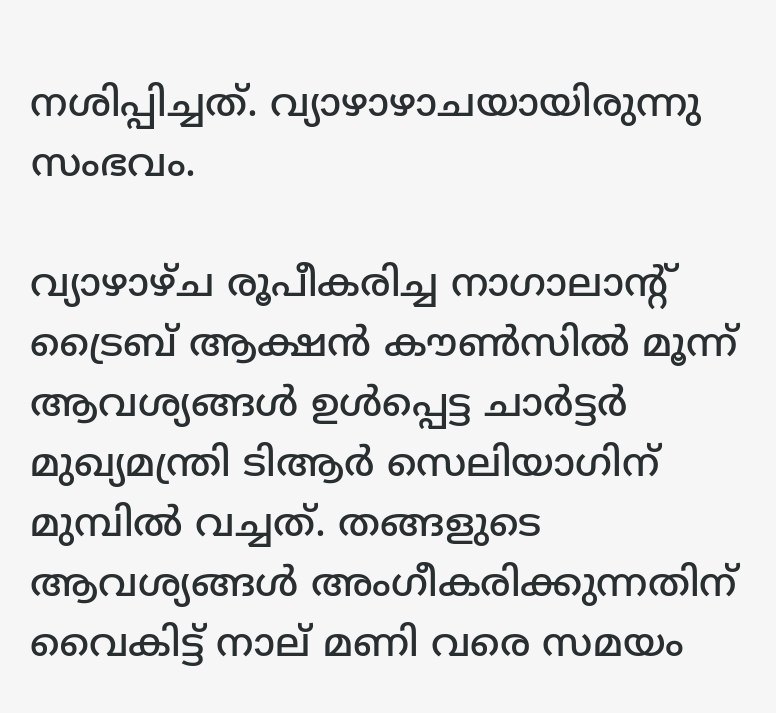നശിപ്പിച്ചത്. വ്യാഴാഴാചയായിരുന്നു സംഭവം.

വ്യാഴാഴ്ച രൂപീകരിച്ച നാഗാലാന്റ് ട്രൈബ് ആക്ഷന്‍ കൗണ്‍സില്‍ മൂന്ന് ആവശ്യങ്ങള്‍ ഉള്‍പ്പെട്ട ചാര്‍ട്ടര്‍ മുഖ്യമന്ത്രി ടിആര്‍ സെലിയാഗിന് മുമ്പില്‍ വച്ചത്. തങ്ങളുടെ ആവശ്യങ്ങള്‍ അംഗീകരിക്കുന്നതിന് വൈകിട്ട് നാല് മണി വരെ സമയം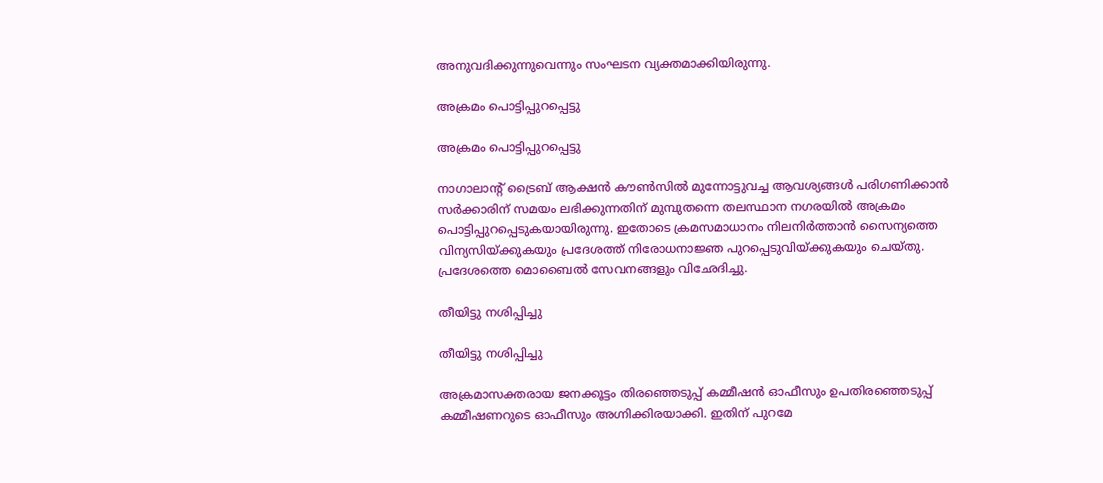അനുവദിക്കുന്നുവെന്നും സംഘടന വ്യക്തമാക്കിയിരുന്നു.

അക്രമം പൊട്ടിപ്പുറപ്പെട്ടു

അക്രമം പൊട്ടിപ്പുറപ്പെട്ടു

നാഗാലാന്റ് ട്രൈബ് ആക്ഷന്‍ കൗണ്‍സില്‍ മുന്നോട്ടുവച്ച ആവശ്യങ്ങള്‍ പരിഗണിക്കാന്‍ സര്‍ക്കാരിന് സമയം ലഭിക്കുന്നതിന് മുമ്പുതന്നെ തലസ്ഥാന നഗരയില്‍ അക്രമം പൊട്ടിപ്പുറപ്പെടുകയായിരുന്നു. ഇതോടെ ക്രമസമാധാനം നിലനിര്‍ത്താന്‍ സൈന്യത്തെ വിന്യസിയ്ക്കുകയും പ്രദേശത്ത് നിരോധനാജ്ഞ പുറപ്പെടുവിയ്ക്കുകയും ചെയ്തു. പ്രദേശത്തെ മൊബൈല്‍ സേവനങ്ങളും വിഛേദിച്ചു.

തീയിട്ടു നശിപ്പിച്ചു

തീയിട്ടു നശിപ്പിച്ചു

അക്രമാസക്തരായ ജനക്കൂട്ടം തിരഞ്ഞെടുപ്പ് കമ്മീഷന്‍ ഓഫീസും ഉപതിരഞ്ഞെടുപ്പ് കമ്മീഷണറുടെ ഓഫീസും അഗ്നിക്കിരയാക്കി. ഇതിന് പുറമേ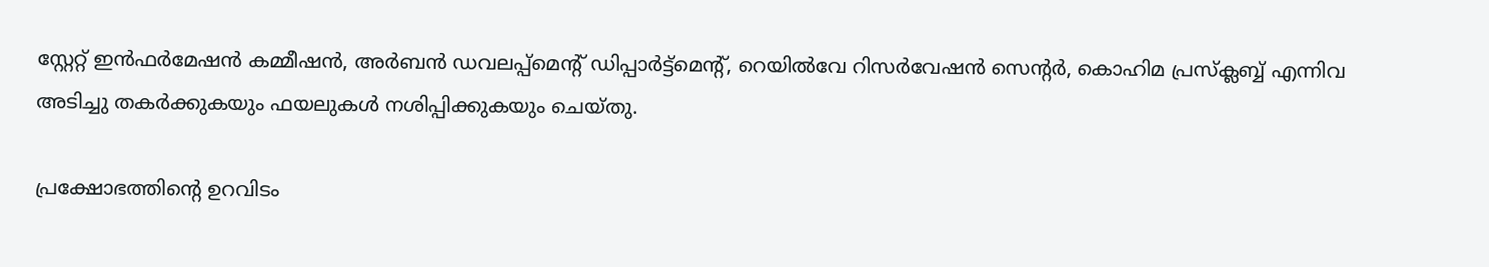സ്റ്റേറ്റ് ഇന്‍ഫര്‍മേഷന്‍ കമ്മീഷന്‍, അര്‍ബന്‍ ഡവലപ്പ്‌മെന്റ് ഡിപ്പാര്‍ട്ട്‌മെന്റ്, റെയില്‍വേ റിസര്‍വേഷന്‍ സെന്റര്‍, കൊഹിമ പ്രസ്‌ക്ലബ്ബ് എന്നിവ അടിച്ചു തകര്‍ക്കുകയും ഫയലുകള്‍ നശിപ്പിക്കുകയും ചെയ്തു.

പ്രക്ഷോഭത്തിന്റെ ഉറവിടം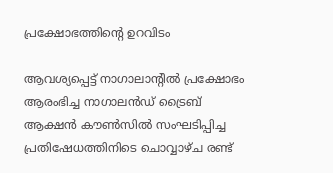പ്രക്ഷോഭത്തിന്റെ ഉറവിടം

ആവശ്യപ്പെട്ട് നാഗാലാന്റില്‍ പ്രക്ഷോഭം ആരംഭിച്ച നാഗാലന്‍ഡ് ട്രൈബ് ആക്ഷന്‍ കൗണ്‍സില്‍ സംഘടിപ്പിച്ച പ്രതിഷേധത്തിനിടെ ചൊവ്വാഴ്ച രണ്ട്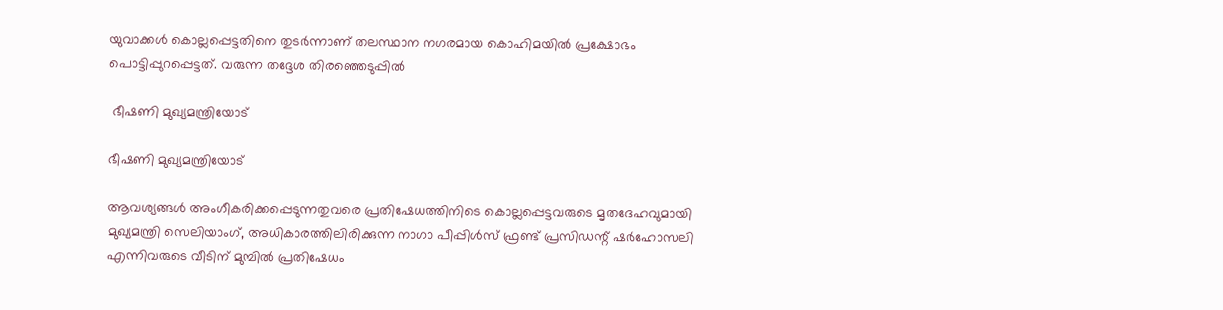യുവാക്കള്‍ കൊല്ലപ്പെട്ടതിനെ തുടര്‍ന്നാണ് തലസ്ഥാന നഗരമായ കൊഹിമയില്‍ പ്രക്ഷോഭം പൊട്ടിപ്പുറപ്പെട്ടത്. വരുന്ന തദ്ദേശ തിരഞ്ഞെടുപ്പില്‍

 ഭീഷണി മുഖ്യമന്ത്രിയോട്

ഭീഷണി മുഖ്യമന്ത്രിയോട്

ആവശ്യങ്ങള്‍ അംഗീകരിക്കപ്പെടുന്നതുവരെ പ്രതിഷേധത്തിനിടെ കൊല്ലപ്പെട്ടവരുടെ മൃതദേഹവുമായി മുഖ്യമന്ത്രി സെലിയാംഗ്, അധികാരത്തിലിരിക്കുന്ന നാഗാ പീപ്പിള്‍സ് ഫ്രണ്ട് പ്രസിഡന്റ് ഷര്‍ഹോസലി എന്നിവരുടെ വീടിന് മുമ്പില്‍ പ്രതിഷേധം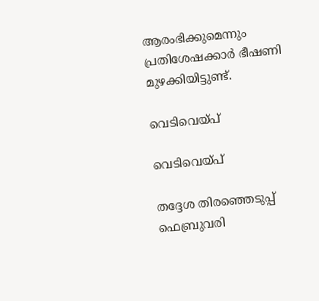ആരംഭിക്കുമെന്നും പ്രതിശേഷക്കാര്‍ ഭീഷണി മുഴക്കിയിട്ടുണ്ട്.

വെടിവെയ്പ്

വെടിവെയ്പ്

തദ്ദേശ തിരഞ്ഞെടുപ്പ് ഫെബ്രുവരി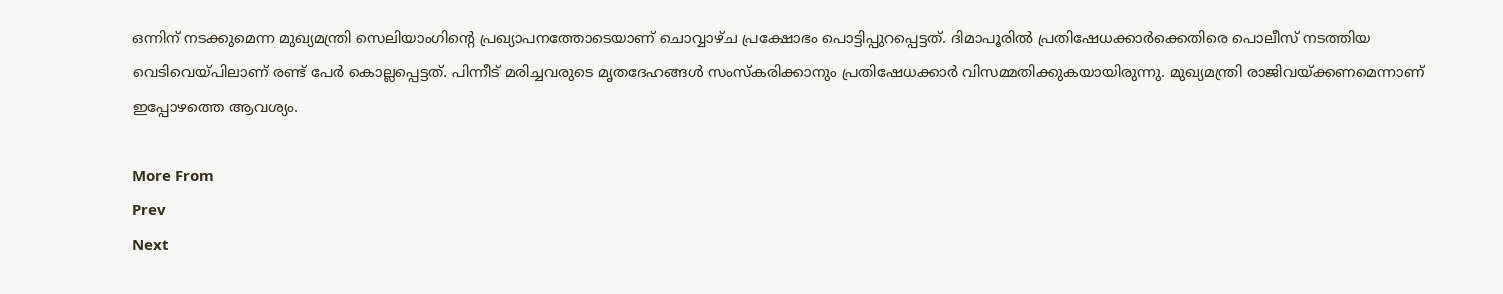ഒന്നിന് നടക്കുമെന്ന മുഖ്യമന്ത്രി സെലിയാംഗിന്റെ പ്രഖ്യാപനത്തോടെയാണ് ചൊവ്വാഴ്ച പ്രക്ഷോഭം പൊട്ടിപ്പുറപ്പെട്ടത്. ദിമാപൂരില്‍ പ്രതിഷേധക്കാര്‍ക്കെതിരെ പൊലീസ് നടത്തിയ വെടിവെയ്പിലാണ് രണ്ട് പേര്‍ കൊല്ലപ്പെട്ടത്. പിന്നീട് മരിച്ചവരുടെ മൃതദേഹങ്ങള്‍ സംസ്‌കരിക്കാനും പ്രതിഷേധക്കാര്‍ വിസമ്മതിക്കുകയായിരുന്നു. മുഖ്യമന്ത്രി രാജിവയ്ക്കണമെന്നാണ് ഇപ്പോഴത്തെ ആവശ്യം.

More From
Prev
Next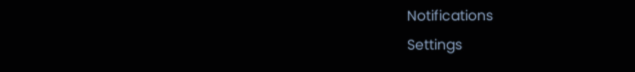Notifications
Settings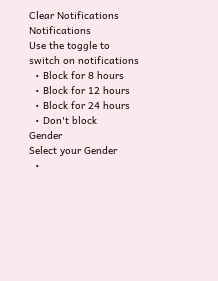Clear Notifications
Notifications
Use the toggle to switch on notifications
  • Block for 8 hours
  • Block for 12 hours
  • Block for 24 hours
  • Don't block
Gender
Select your Gender
  •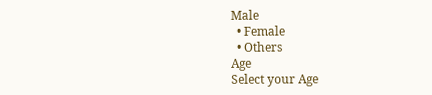Male
  • Female
  • Others
Age
Select your Age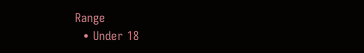Range
  • Under 18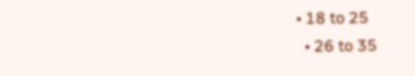• 18 to 25
  • 26 to 35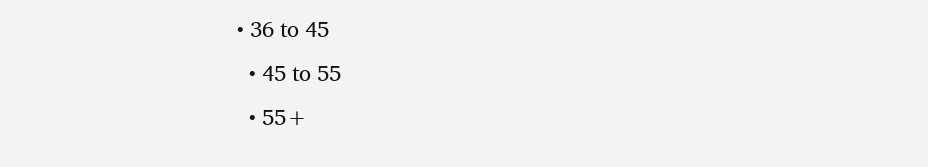• 36 to 45
  • 45 to 55
  • 55+